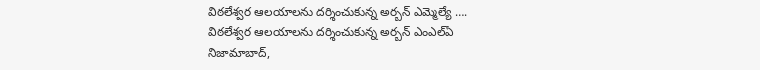విఠలేశ్వర ఆలయాలను దర్శించుకున్న అర్బన్ ఎమ్మెల్యే ….
విఠలేశ్వర ఆలయాలను దర్శించుకున్న అర్బన్ ఎంఎల్ఏ
నిజామాబాద్,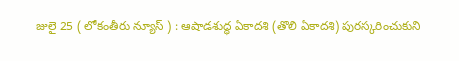జులై 25 ( లోకంతీరు న్యూస్ ) : ఆషాడశుద్ధ ఏకాదశి (తొలి ఏకాదశి) పురస్కరించుకుని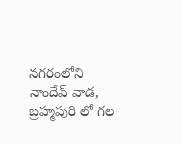నగరంలోని నాందేవ్ వాడ, బ్రహ్మపురి లో గల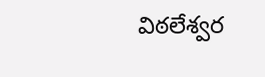విఠలేశ్వర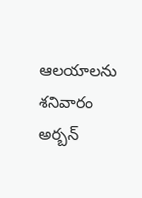ఆలయాలను శనివారం అర్బన్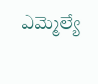ఎమ్మెల్యే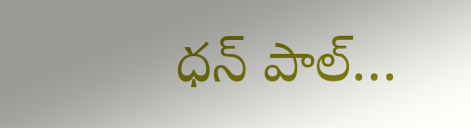ధన్ పాల్…